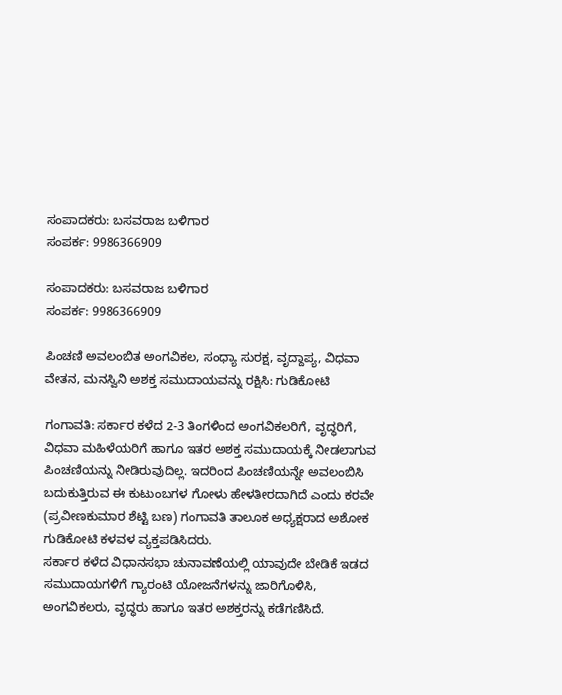ಸಂಪಾದಕರು: ಬಸವರಾಜ ಬಳಿಗಾರ
ಸಂಪರ್ಕ: 9986366909

ಸಂಪಾದಕರು: ಬಸವರಾಜ ಬಳಿಗಾರ
ಸಂಪರ್ಕ: 9986366909

ಪಿಂಚಣಿ ಅವಲಂಬಿತ ಅಂಗವಿಕಲ, ಸಂಧ್ಯಾ ಸುರಕ್ಷ, ವೃದ್ದಾಪ್ಯ, ವಿಧವಾ ವೇತನ, ಮನಸ್ವಿನಿ ಅಶಕ್ತ ಸಮುದಾಯವನ್ನು ರಕ್ಷಿಸಿ: ಗುಡಿಕೋಟಿ

ಗಂಗಾವತಿ: ಸರ್ಕಾರ ಕಳೆದ 2-3 ತಿಂಗಳಿಂದ ಅಂಗವಿಕಲರಿಗೆ, ವೃದ್ಧರಿಗೆ, ವಿಧವಾ ಮಹಿಳೆಯರಿಗೆ ಹಾಗೂ ಇತರ ಅಶಕ್ತ ಸಮುದಾಯಕ್ಕೆ ನೀಡಲಾಗುವ ಪಿಂಚಣಿಯನ್ನು ನೀಡಿರುವುದಿಲ್ಲ. ಇದರಿಂದ ಪಿಂಚಣಿಯನ್ನೇ ಅವಲಂಬಿಸಿ ಬದುಕುತ್ತಿರುವ ಈ ಕುಟುಂಬಗಳ ಗೋಳು ಹೇಳತೀರದಾಗಿದೆ ಎಂದು ಕರವೇ (ಪ್ರವೀಣಕುಮಾರ ಶೆಟ್ಟಿ ಬಣ) ಗಂಗಾವತಿ ತಾಲೂಕ ಅಧ್ಯಕ್ಷರಾದ ಅಶೋಕ ಗುಡಿಕೋಟಿ ಕಳವಳ ವ್ಯಕ್ತಪಡಿಸಿದರು.
ಸರ್ಕಾರ ಕಳೆದ ವಿಧಾನಸಭಾ ಚುನಾವಣೆಯಲ್ಲಿ ಯಾವುದೇ ಬೇಡಿಕೆ ಇಡದ ಸಮುದಾಯಗಳಿಗೆ ಗ್ಯಾರಂಟಿ ಯೋಜನೆಗಳನ್ನು ಜಾರಿಗೊಳಿಸಿ, ಅಂಗವಿಕಲರು, ವೃದ್ಧರು ಹಾಗೂ ಇತರ ಅಶಕ್ತರನ್ನು ಕಡೆಗಣಿಸಿದೆ.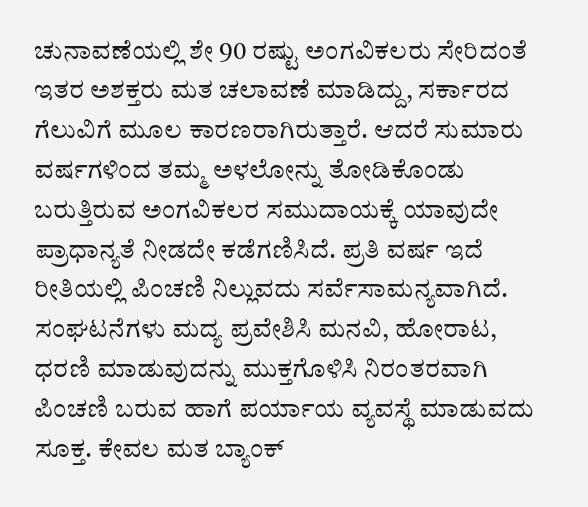ಚುನಾವಣೆಯಲ್ಲಿ ಶೇ 90 ರಷ್ಟು ಅಂಗವಿಕಲರು ಸೇರಿದಂತೆ ಇತರ ಅಶಕ್ತರು ಮತ ಚಲಾವಣೆ ಮಾಡಿದ್ದು, ಸರ್ಕಾರದ ಗೆಲುವಿಗೆ ಮೂಲ ಕಾರಣರಾಗಿರುತ್ತಾರೆ. ಆದರೆ ಸುಮಾರು ವರ್ಷಗಳಿಂದ ತಮ್ಮ ಅಳಲೋನ್ನು ತೋಡಿಕೊಂಡು ಬರುತ್ತಿರುವ ಅಂಗವಿಕಲರ ಸಮುದಾಯಕ್ಕೆ ಯಾವುದೇ ಪ್ರಾಧಾನ್ಯತೆ ನೀಡದೇ ಕಡೆಗಣಿಸಿದೆ. ಪ್ರತಿ ವರ್ಷ ಇದೆ ರೀತಿಯಲ್ಲಿ ಪಿಂಚಣಿ ನಿಲ್ಲುವದು ಸರ್ವೆಸಾಮನ್ಯವಾಗಿದೆ. ಸಂಘಟನೆಗಳು ಮದ್ಯ ಪ್ರವೇಶಿಸಿ ಮನವಿ, ಹೋರಾಟ, ಧರಣಿ ಮಾಡುವುದನ್ನು ಮುಕ್ತಗೊಳಿಸಿ ನಿರಂತರವಾಗಿ ಪಿಂಚಣಿ ಬರುವ ಹಾಗೆ ಪರ್ಯಾಯ ವ್ಯವಸ್ಥೆ ಮಾಡುವದು ಸೂಕ್ತ. ಕೇವಲ ಮತ ಬ್ಯಾಂಕ್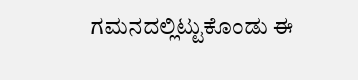ಗಮನದಲ್ಲಿಟ್ಟುಕೊಂಡು ಈ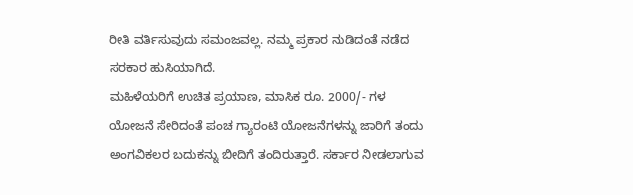ರೀತಿ ವರ್ತಿಸುವುದು ಸಮಂಜವಲ್ಲ. ನಮ್ಮ ಪ್ರಕಾರ ನುಡಿದಂತೆ ನಡೆದ ಸರಕಾರ ಹುಸಿಯಾಗಿದೆ.
ಮಹಿಳೆಯರಿಗೆ ಉಚಿತ ಪ್ರಯಾಣ, ಮಾಸಿಕ ರೂ. 2000/- ಗಳ ಯೋಜನೆ ಸೇರಿದಂತೆ ಪಂಚ ಗ್ಯಾರಂಟಿ ಯೋಜನೆಗಳನ್ನು ಜಾರಿಗೆ ತಂದು ಅಂಗವಿಕಲರ ಬದುಕನ್ನು ಬೀದಿಗೆ ತಂದಿರುತ್ತಾರೆ. ಸರ್ಕಾರ ನೀಡಲಾಗುವ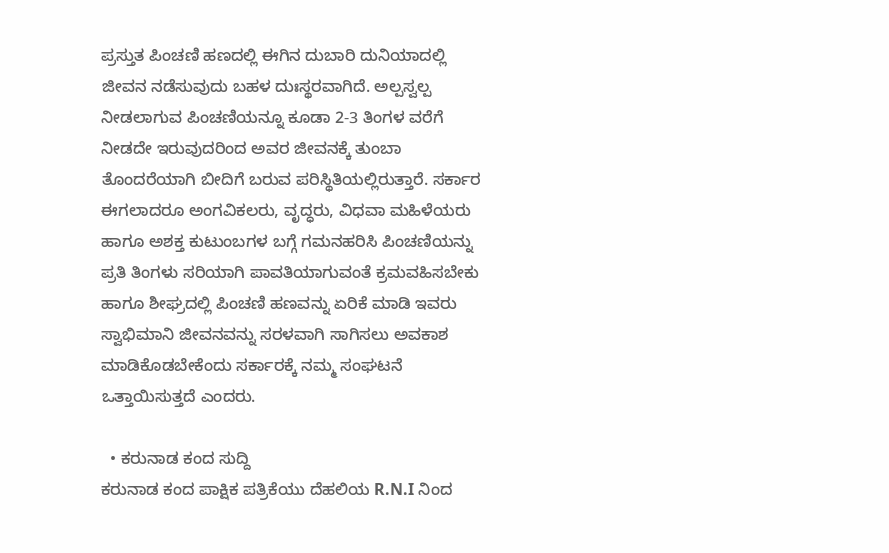ಪ್ರಸ್ತುತ ಪಿಂಚಣಿ ಹಣದಲ್ಲಿ ಈಗಿನ ದುಬಾರಿ ದುನಿಯಾದಲ್ಲಿ ಜೀವನ ನಡೆಸುವುದು ಬಹಳ ದುಃಸ್ಥರವಾಗಿದೆ. ಅಲ್ಪಸ್ವಲ್ಪ ನೀಡಲಾಗುವ ಪಿಂಚಣಿಯನ್ನೂ ಕೂಡಾ 2-3 ತಿಂಗಳ ವರೆಗೆ ನೀಡದೇ ಇರುವುದರಿಂದ ಅವರ ಜೀವನಕ್ಕೆ ತುಂಬಾ ತೊಂದರೆಯಾಗಿ ಬೀದಿಗೆ ಬರುವ ಪರಿಸ್ಥಿತಿಯಲ್ಲಿರುತ್ತಾರೆ. ಸರ್ಕಾರ ಈಗಲಾದರೂ ಅಂಗವಿಕಲರು, ವೃದ್ಧರು, ವಿಧವಾ ಮಹಿಳೆಯರು ಹಾಗೂ ಅಶಕ್ತ ಕುಟುಂಬಗಳ ಬಗ್ಗೆ ಗಮನಹರಿಸಿ ಪಿಂಚಣಿಯನ್ನು ಪ್ರತಿ ತಿಂಗಳು ಸರಿಯಾಗಿ ಪಾವತಿಯಾಗುವಂತೆ ಕ್ರಮವಹಿಸಬೇಕು ಹಾಗೂ ಶೀಘ್ರದಲ್ಲಿ ಪಿಂಚಣಿ ಹಣವನ್ನು ಏರಿಕೆ ಮಾಡಿ ಇವರು ಸ್ವಾಭಿಮಾನಿ ಜೀವನವನ್ನು ಸರಳವಾಗಿ ಸಾಗಿಸಲು ಅವಕಾಶ ಮಾಡಿಕೊಡಬೇಕೆಂದು ಸರ್ಕಾರಕ್ಕೆ ನಮ್ಮ ಸಂಘಟನೆ ಒತ್ತಾಯಿಸುತ್ತದೆ ಎಂದರು.

  • ಕರುನಾಡ ಕಂದ ಸುದ್ದಿ
ಕರುನಾಡ ಕಂದ ಪಾಕ್ಷಿಕ ಪತ್ರಿಕೆಯು ದೆಹಲಿಯ R.N.I ನಿಂದ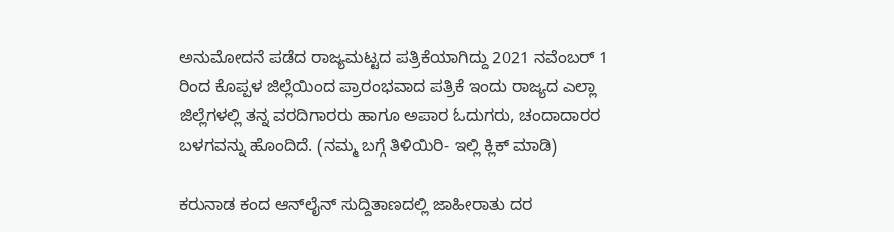ಅನುಮೋದನೆ ಪಡೆದ ರಾಜ್ಯಮಟ್ಟದ ಪತ್ರಿಕೆಯಾಗಿದ್ದು 2021 ನವೆಂಬರ್ 1 ರಿಂದ ಕೊಪ್ಪಳ ಜಿಲ್ಲೆಯಿಂದ ಪ್ರಾರಂಭವಾದ ಪತ್ರಿಕೆ ಇಂದು ರಾಜ್ಯದ ಎಲ್ಲಾ ಜಿಲ್ಲೆಗಳಲ್ಲಿ ತನ್ನ ವರದಿಗಾರರು ಹಾಗೂ ಅಪಾರ ಓದುಗರು, ಚಂದಾದಾರರ ಬಳಗವನ್ನು ಹೊಂದಿದೆ. (ನಮ್ಮ ಬಗ್ಗೆ ತಿಳಿಯಿರಿ- ಇಲ್ಲಿ ಕ್ಲಿಕ್‌ ಮಾಡಿ)

ಕರುನಾಡ ಕಂದ ಆನ್‌ಲೈನ್‌ ಸುದ್ದಿತಾಣದಲ್ಲಿ ಜಾಹೀರಾತು ದರ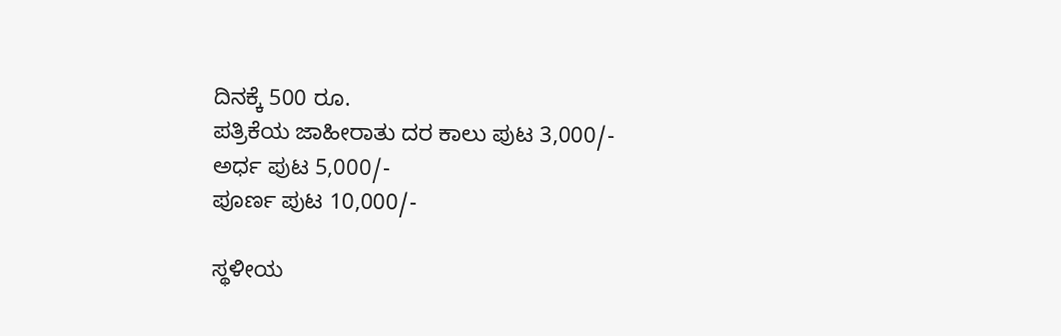ದಿನಕ್ಕೆ 500 ರೂ.
ಪತ್ರಿಕೆಯ ಜಾಹೀರಾತು ದರ ಕಾಲು ಪುಟ 3,000/-
ಅರ್ಧ ಪುಟ 5,000/-
ಪೂರ್ಣ ಪುಟ 10,000/-

ಸ್ಥಳೀಯ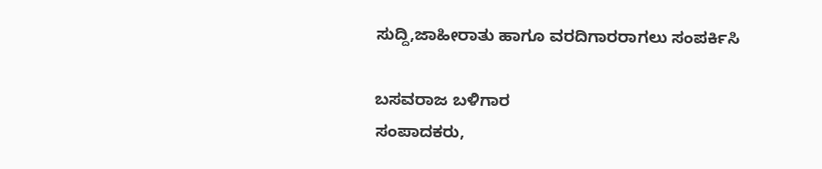ಸುದ್ದಿ,ಜಾಹೀರಾತು ಹಾಗೂ ವರದಿಗಾರರಾಗಲು ಸಂಪರ್ಕಿಸಿ

ಬಸವರಾಜ ಬಳಿಗಾರ
ಸಂಪಾದಕರು,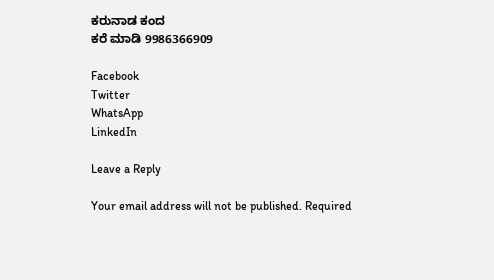ಕರುನಾಡ ಕಂದ
ಕರೆ ಮಾಡಿ 9986366909

Facebook
Twitter
WhatsApp
LinkedIn

Leave a Reply

Your email address will not be published. Required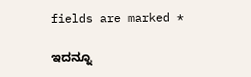fields are marked *

ಇದನ್ನೂ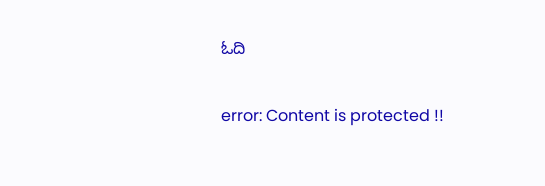ಓದಿ

error: Content is protected !!